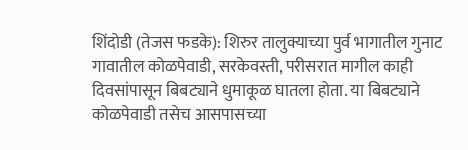शिंदोडी (तेजस फडके): शिरुर तालुक्याच्या पुर्व भागातील गुनाट गावातील कोळपेवाडी, सरकेवस्ती, परीसरात मागील काही दिवसांपासून बिबट्याने धुमाकूळ घातला होता. या बिबट्याने कोळपेवाडी तसेच आसपासच्या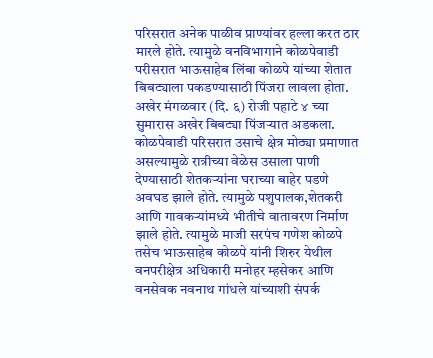परिसरात अनेक पाळीव प्राण्यांवर हल्ला करत ठार मारले होते. त्यामुळे वनविभागाने कोळपेवाडी परीसरात भाऊसाहेब लिंबा कोळपे यांच्या शेतात बिबट्याला पकडण्यासाठी पिंजरा लावला होता. अखेर मंगळवार (दि. ६) रोजी पहाटे ४ च्या सुमारास अखेर बिबट्या पिंजऱ्यात अडकला.
कोळपेवाडी परिसरात उसाचे क्षेत्र मोठ्या प्रमाणात असल्यामुळे रात्रीच्या वेळेस उसाला पाणी देण्यासाठी शेतकऱ्यांना घराच्या बाहेर पडणे अवघड झाले होते. त्यामुळे पशुपालक,शेतकरी आणि गावकऱ्यांमध्ये भीतीचे वातावरण निर्माण झाले होते. त्यामुळे माजी सरपंच गणेश कोळपे तसेच भाऊसाहेब कोळपे यांनी शिरुर येथील वनपरीक्षेत्र अधिकारी मनोहर म्हसेकर आणि वनसेवक नवनाथ गांधले यांच्याशी संपर्क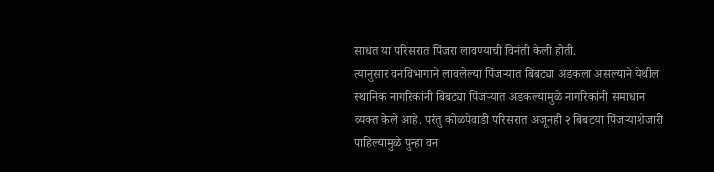साधत या परिसरात पिंजरा लावण्याची विनंती केली होती.
त्यानुसार वनविभागाने लावलेल्या पिंजऱ्यात बिबट्या अडकला असल्याने येथील स्थानिक नागरिकांनी बिबट्या पिंजऱ्यात अडकल्यामुळे नागरिकांनी समाधान व्यक्त केले आहे. परंतु कोळपेवाडी परिसरात अजूनही २ बिबटया पिंजऱ्याशेजारी पाहिल्यामुळे पुन्हा वन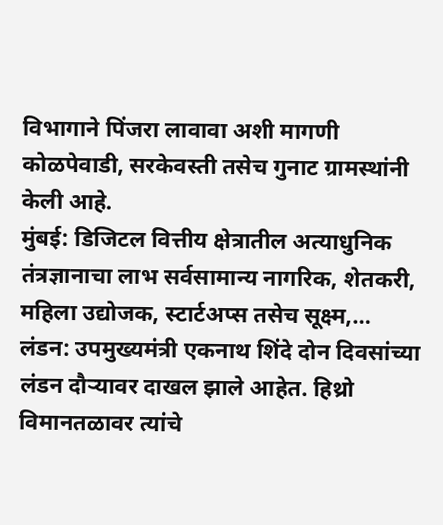विभागाने पिंजरा लावावा अशी मागणी कोळपेवाडी, सरकेवस्ती तसेच गुनाट ग्रामस्थांनी केली आहे.
मुंबई: डिजिटल वित्तीय क्षेत्रातील अत्याधुनिक तंत्रज्ञानाचा लाभ सर्वसामान्य नागरिक, शेतकरी, महिला उद्योजक, स्टार्टअप्स तसेच सूक्ष्म,…
लंडन: उपमुख्यमंत्री एकनाथ शिंदे दोन दिवसांच्या लंडन दौऱ्यावर दाखल झाले आहेत. हिथ्रो विमानतळावर त्यांचे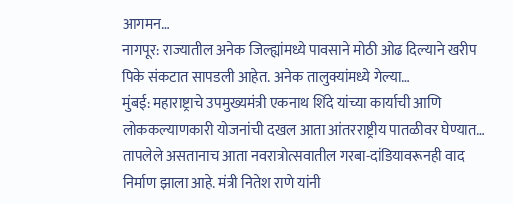आगमन…
नागपूर: राज्यातील अनेक जिल्ह्यांमध्ये पावसाने मोठी ओढ दिल्याने खरीप पिके संकटात सापडली आहेत. अनेक तालुक्यांमध्ये गेल्या…
मुंबई: महाराष्ट्राचे उपमुख्यमंत्री एकनाथ शिंदे यांच्या कार्याची आणि लोककल्याणकारी योजनांची दखल आता आंतरराष्ट्रीय पातळीवर घेण्यात…
तापलेले असतानाच आता नवरात्रोत्सवातील गरबा-दांडियावरूनही वाद निर्माण झाला आहे. मंत्री नितेश राणे यांनी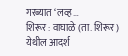गरब्यात ‘लव्ह…
शिरूर : वाघाळे (ता. शिरूर) येथील आदर्श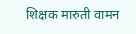शिक्षक मारुती वामन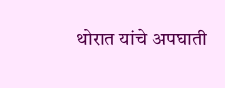थोरात यांचे अपघाती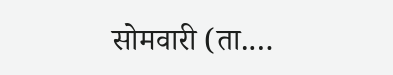सोमवारी (ता.…